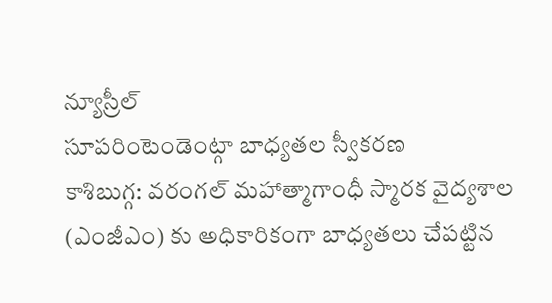న్యూస్రీల్
సూపరింటెండెంట్గా బాధ్యతల స్వీకరణ
కాశిబుగ్గ: వరంగల్ మహాత్మాగాంధీ స్మారక వైద్యశాల (ఎంజీఎం) కు అధికారికంగా బాధ్యతలు చేపట్టిన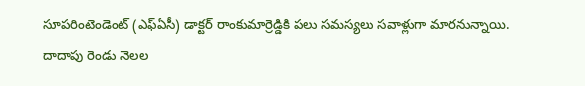సూపరింటెండెంట్ (ఎఫ్ఏసీ) డాక్టర్ రాంకుమార్రెడ్డికి పలు సమస్యలు సవాళ్లుగా మారనున్నాయి. దాదాపు రెండు నెలల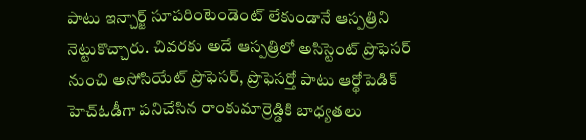పాటు ఇన్చార్జ్ సూపరింటెండెంట్ లేకుండానే ఆస్పత్రిని నెట్టుకొచ్చారు. చివరకు అదే ఆస్పత్రిలో అసిస్టెంట్ ప్రొఫెసర్ నుంచి అసోసియేట్ ప్రొఫెసర్, ప్రొఫెసర్తో పాటు ఆర్థోపెడిక్ హెచ్ఓడీగా పనిచేసిన రాంకుమార్రెడ్డికి బాధ్యతలు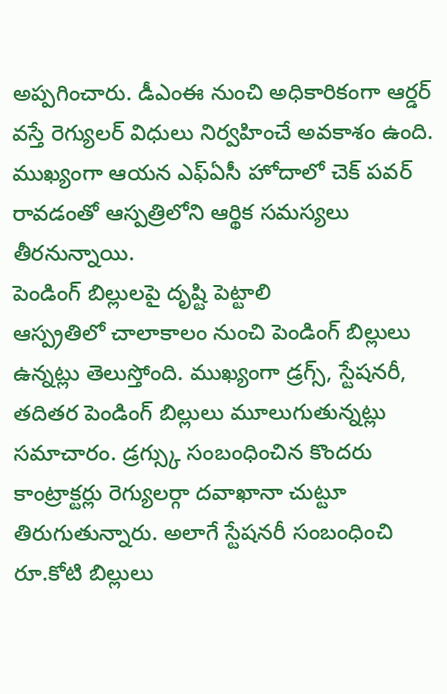అప్పగించారు. డీఎంఈ నుంచి అధికారికంగా ఆర్డర్ వస్తే రెగ్యులర్ విధులు నిర్వహించే అవకాశం ఉంది. ముఖ్యంగా ఆయన ఎఫ్ఏసీ హోదాలో చెక్ పవర్ రావడంతో ఆస్పత్రిలోని ఆర్థిక సమస్యలు తీరనున్నాయి.
పెండింగ్ బిల్లులపై దృష్టి పెట్టాలి
ఆస్ప్రతిలో చాలాకాలం నుంచి పెండింగ్ బిల్లులు ఉన్నట్లు తెలుస్తోంది. ముఖ్యంగా డ్రగ్స్, స్టేషనరీ, తదితర పెండింగ్ బిల్లులు మూలుగుతున్నట్లు సమాచారం. డ్రగ్స్కు సంబంధించిన కొందరు కాంట్రాక్టర్లు రెగ్యులర్గా దవాఖానా చుట్టూ తిరుగుతున్నారు. అలాగే స్టేషనరీ సంబంధించి రూ.కోటి బిల్లులు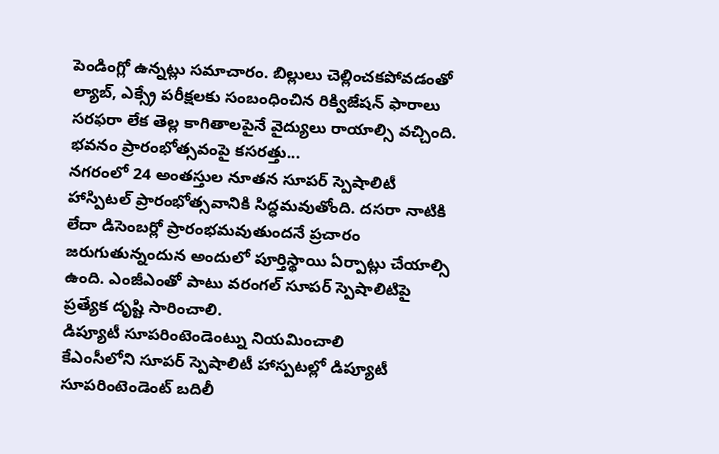పెండింగ్లో ఉన్నట్లు సమాచారం. బిల్లులు చెల్లించకపోవడంతో ల్యాబ్, ఎక్స్రే పరీక్షలకు సంబంధించిన రిక్విజేషన్ ఫారాలు సరఫరా లేక తెల్ల కాగితాలపైనే వైద్యులు రాయాల్సి వచ్చింది.
భవనం ప్రారంభోత్సవంపై కసరత్తు...
నగరంలో 24 అంతస్తుల నూతన సూపర్ స్పెషాలిటీ హాస్పిటల్ ప్రారంభోత్సవానికి సిద్ధమవుతోంది. దసరా నాటికి లేదా డిసెంబర్లో ప్రారంభమవుతుందనే ప్రచారం జరుగుతున్నందున అందులో పూర్తిస్థాయి ఏర్పాట్లు చేయాల్సి ఉంది. ఎంజీఎంతో పాటు వరంగల్ సూపర్ స్పెషాలిటిపై ప్రత్యేక దృష్టి సారించాలి.
డిప్యూటీ సూపరింటెండెంట్ను నియమించాలి
కేఎంసీలోని సూపర్ స్పెషాలిటీ హాస్పటల్లో డిప్యూటీ సూపరింటెండెంట్ బదిలీ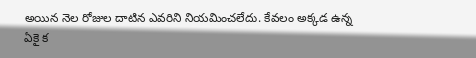అయిన నెల రోజుల దాటిన ఎవరిని నియమించలేదు. కేవలం అక్కడ ఉన్న ఏకై క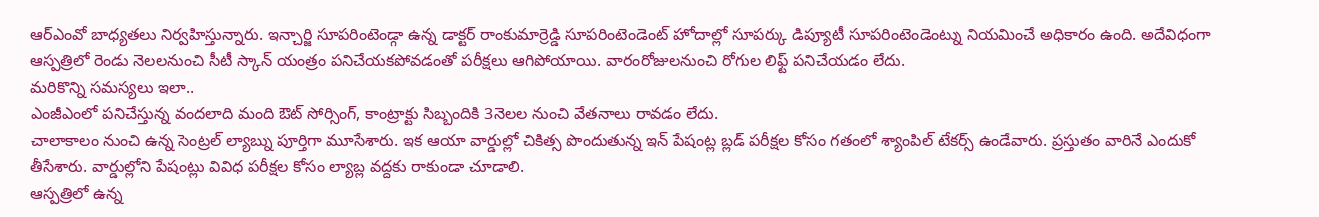ఆర్ఎంవో బాధ్యతలు నిర్వహిస్తున్నారు. ఇన్చార్జి సూపరింటెండ్గా ఉన్న డాక్టర్ రాంకుమార్రెడ్డి సూపరింటెండెంట్ హోదాల్లో సూపర్కు డిప్యూటీ సూపరింటెండెంట్ను నియమించే అధికారం ఉంది. అదేవిధంగా ఆస్పత్రిలో రెండు నెలలనుంచి సీటీ స్కాన్ యంత్రం పనిచేయకపోవడంతో పరీక్షలు ఆగిపోయాయి. వారంరోజులనుంచి రోగుల లిఫ్ట్ పనిచేయడం లేదు.
మరికొన్ని సమస్యలు ఇలా..
ఎంజీఎంలో పనిచేస్తున్న వందలాది మంది ఔట్ సోర్సింగ్, కాంట్రాక్టు సిబ్బందికి 3నెలల నుంచి వేతనాలు రావడం లేదు.
చాలాకాలం నుంచి ఉన్న సెంట్రల్ ల్యాబ్ను పూర్తిగా మూసేశారు. ఇక ఆయా వార్డుల్లో చికిత్స పొందుతున్న ఇన్ పేషంట్ల బ్లడ్ పరీక్షల కోసం గతంలో శ్యాంపిల్ టేకర్స్ ఉండేవారు. ప్రస్తుతం వారినే ఎందుకో తీసేశారు. వార్డుల్లోని పేషంట్లు వివిధ పరీక్షల కోసం ల్యాబ్ల వద్దకు రాకుండా చూడాలి.
ఆస్పత్రిలో ఉన్న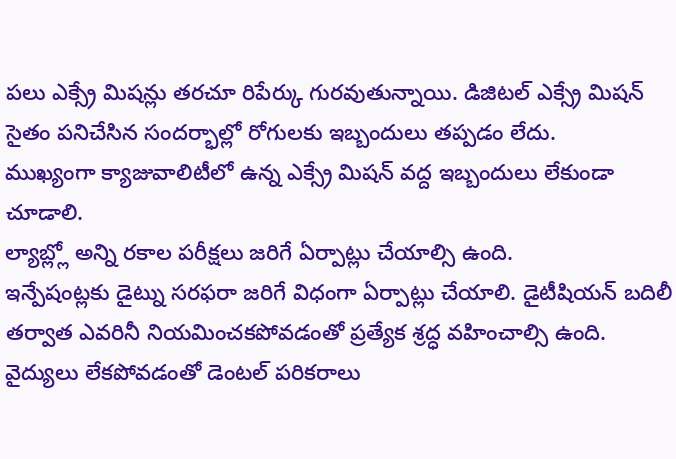పలు ఎక్స్రే మిషన్లు తరచూ రిపేర్కు గురవుతున్నాయి. డిజిటల్ ఎక్స్రే మిషన్ సైతం పనిచేసిన సందర్భాల్లో రోగులకు ఇబ్బందులు తప్పడం లేదు.
ముఖ్యంగా క్యాజువాలిటీలో ఉన్న ఎక్స్రే మిషన్ వద్ద ఇబ్బందులు లేకుండా చూడాలి.
ల్యాబ్ల్లో అన్ని రకాల పరీక్షలు జరిగే ఏర్పాట్లు చేయాల్సి ఉంది.
ఇన్పేషంట్లకు డైట్ను సరఫరా జరిగే విధంగా ఏర్పాట్లు చేయాలి. డైటీషియన్ బదిలీ తర్వాత ఎవరినీ నియమించకపోవడంతో ప్రత్యేక శ్రద్ధ వహించాల్సి ఉంది.
వైద్యులు లేకపోవడంతో డెంటల్ పరికరాలు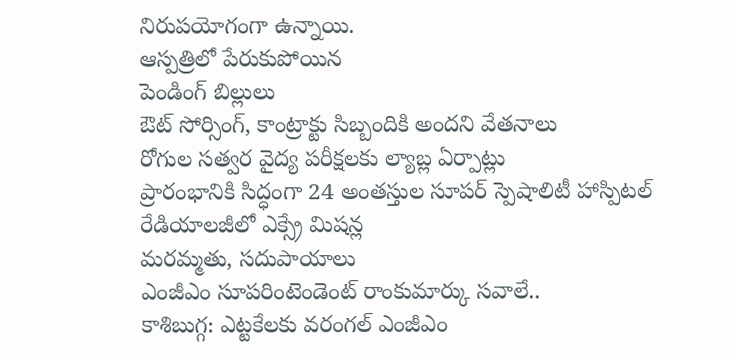నిరుపయోగంగా ఉన్నాయి.
ఆస్పత్రిలో పేరుకుపోయిన
పెండింగ్ బిల్లులు
ఔట్ సోర్సింగ్, కాంట్రాక్టు సిబ్బందికి అందని వేతనాలు
రోగుల సత్వర వైద్య పరీక్షలకు ల్యాబ్ల ఏర్పాట్లు
ప్రారంభానికి సిద్ధంగా 24 అంతస్తుల సూపర్ స్పెషాలిటీ హాస్పిటల్
రేడియాలజీలో ఎక్స్రే మిషన్ల
మరమ్మతు, సదుపాయాలు
ఎంజీఎం సూపరింటెండెంట్ రాంకుమార్కు సవాలే..
కాశిబుగ్గ: ఎట్టకేలకు వరంగల్ ఎంజీఎం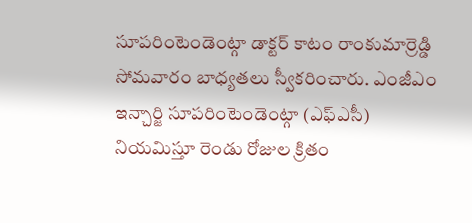సూపరింటెండెంట్గా డాక్టర్ కాటం రాంకుమార్రెడ్డి సోమవారం బాధ్యతలు స్వీకరించారు. ఎంజీఎం ఇన్చార్జి సూపరింటెండెంట్గా (ఎఫ్ఎసీ) నియమిస్తూ రెండు రోజుల క్రితం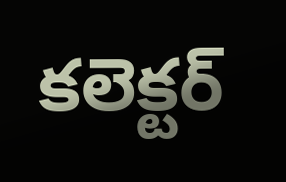కలెక్టర్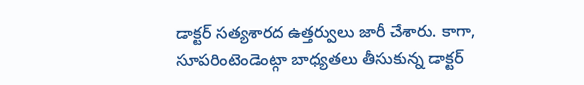డాక్టర్ సత్యశారద ఉత్తర్వులు జారీ చేశారు. కాగా, సూపరింటెండెంట్గా బాధ్యతలు తీసుకున్న డాక్టర్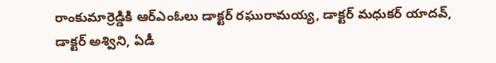రాంకుమార్రెడ్డికి ఆర్ఎంఓలు డాక్టర్ రఘురామయ్య, డాక్టర్ మధుకర్ యాదవ్, డాక్టర్ అశ్విని, ఏడీ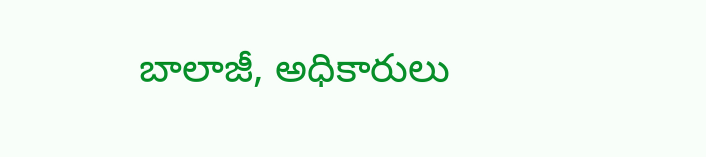బాలాజీ, అధికారులు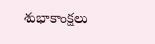శుభాకాంక్షలు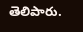తెలిపారు.